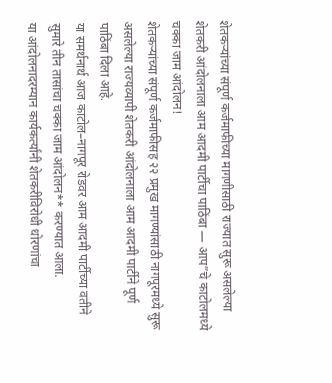शेतकऱ्यांच्या संपूर्ण कर्जमाफीच्या मागणीसाठी राज्यात सुरू असलेल्या शेतकरी आंदोलनाला आम आदमी पार्टीचा पाठिंबा — आप”चे काटोलमध्ये चक्का जाम आंदोलन!
शेतकऱ्यांच्या संपूर्ण कर्जमाफीसह २२ प्रमुख मागण्यांसाठी नागपूरमध्ये सुरू असलेल्या राज्यव्यापी शेतकरी आंदोलनाला आम आदमी पार्टीने पूर्ण पाठिंबा दिला आहे.
या समर्थनार्थ आज काटोल–नागपूर रोडवर आम आदमी पार्टीच्या वतीने सुमारे तीन तासांचा चक्का जाम आंदोलन** करण्यात आला.
या आंदोलनादरम्यान कार्यकर्त्यांनी शेतकरीविरोधी धोरणांचा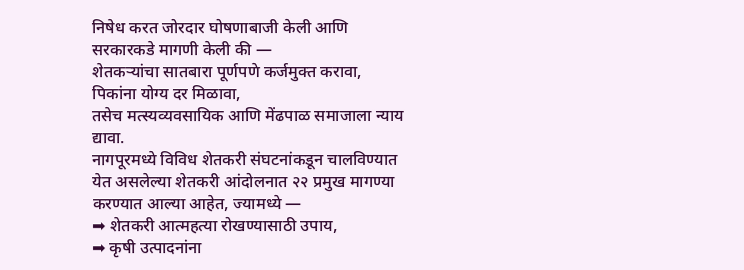निषेध करत जोरदार घोषणाबाजी केली आणि सरकारकडे मागणी केली की —
शेतकऱ्यांचा सातबारा पूर्णपणे कर्जमुक्त करावा,
पिकांना योग्य दर मिळावा,
तसेच मत्स्यव्यवसायिक आणि मेंढपाळ समाजाला न्याय द्यावा.
नागपूरमध्ये विविध शेतकरी संघटनांकडून चालविण्यात येत असलेल्या शेतकरी आंदोलनात २२ प्रमुख मागण्या करण्यात आल्या आहेत, ज्यामध्ये —
➡ शेतकरी आत्महत्या रोखण्यासाठी उपाय,
➡ कृषी उत्पादनांना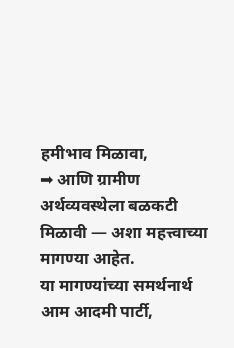हमीभाव मिळावा,
➡ आणि ग्रामीण अर्थव्यवस्थेला बळकटी मिळावी — अशा महत्त्वाच्या मागण्या आहेत.
या मागण्यांच्या समर्थनार्थ आम आदमी पार्टी,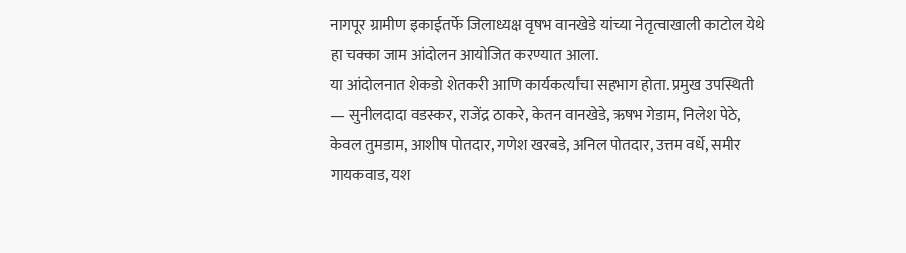नागपूर ग्रामीण इकाईतर्फे जिलाध्यक्ष वृषभ वानखेडे यांच्या नेतृत्वाखाली काटोल येथे हा चक्का जाम आंदोलन आयोजित करण्यात आला.
या आंदोलनात शेकडो शेतकरी आणि कार्यकर्त्यांचा सहभाग होता. प्रमुख उपस्थिती — सुनीलदादा वडस्कर, राजेंद्र ठाकरे, केतन वानखेडे, ऋषभ गेडाम, निलेश पेठे, केवल तुमडाम, आशीष पोतदार, गणेश खरबडे, अनिल पोतदार, उत्तम वर्धे, समीर गायकवाड, यश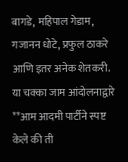बागडे, महिपाल गेडाम, गजानन धोटे, प्रफुल ठाकरे आणि इतर अनेक शेतकरी.
या चक्का जाम आंदोलनाद्वारे **आम आदमी पार्टीने स्पष्ट केले की ती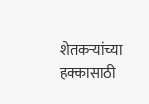शेतकऱ्यांच्या हक्कासाठी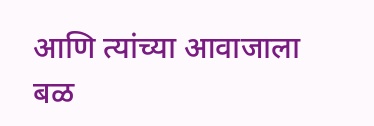आणि त्यांच्या आवाजाला बळ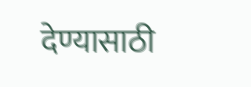देण्यासाठी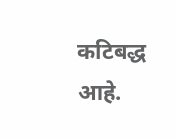कटिबद्ध आहे.